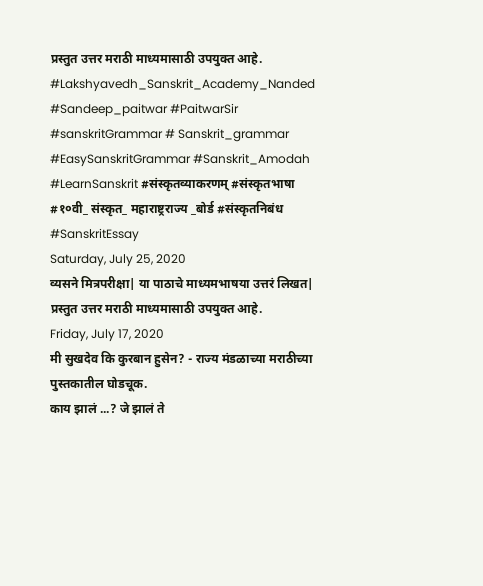प्रस्तुत उत्तर मराठी माध्यमासाठी उपयुक्त आहे.
#Lakshyavedh_Sanskrit_Academy_Nanded #Sandeep_paitwar #PaitwarSir #sanskritGrammar # Sanskrit_grammar #EasySanskritGrammar #Sanskrit_Amodah #LearnSanskrit #संस्कृतव्याकरणम् #संस्कृतभाषा #१०वी_ संस्कृत_ महाराष्ट्रराज्य _बोर्ड #संस्कृतनिबंध #SanskritEssay
Saturday, July 25, 2020
व्यसने मित्रपरीक्षा| या पाठाचे माध्यमभाषया उत्तरं लिखत|
प्रस्तुत उत्तर मराठी माध्यमासाठी उपयुक्त आहे.
Friday, July 17, 2020
मी सुखदेव कि कुरबान हुसेन? - राज्य मंडळाच्या मराठीच्या पुस्तकातील घोडचूक.
काय झालं ...? जे झालं ते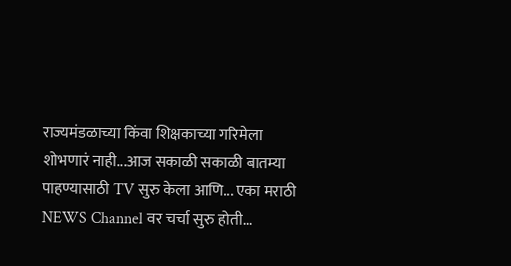राज्यमंडळाच्या किंवा शिक्षकाच्या गरिमेला शोभणारं नाही...आज सकाळी सकाळी बातम्या पाहण्यासाठी TV सुरु केला आणि... एका मराठी NEWS Channel वर चर्चा सुरु होती...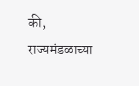की, राज्यमंडळाच्या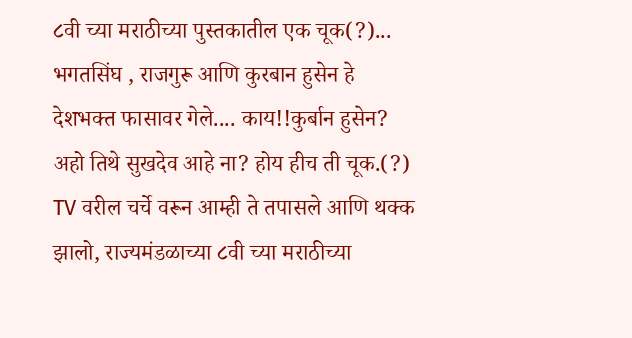८वी च्या मराठीच्या पुस्तकातील एक चूक(?)...
भगतसिंघ , राजगुरू आणि कुरबान हुसेन हे देशभक्त फासावर गेले.... काय!!कुर्बान हुसेन? अहो तिथे सुखदेव आहे ना? होय हीच ती चूक.(?)
TV वरील चर्चे वरून आम्ही ते तपासले आणि थक्क झालो, राज्यमंडळाच्या ८वी च्या मराठीच्या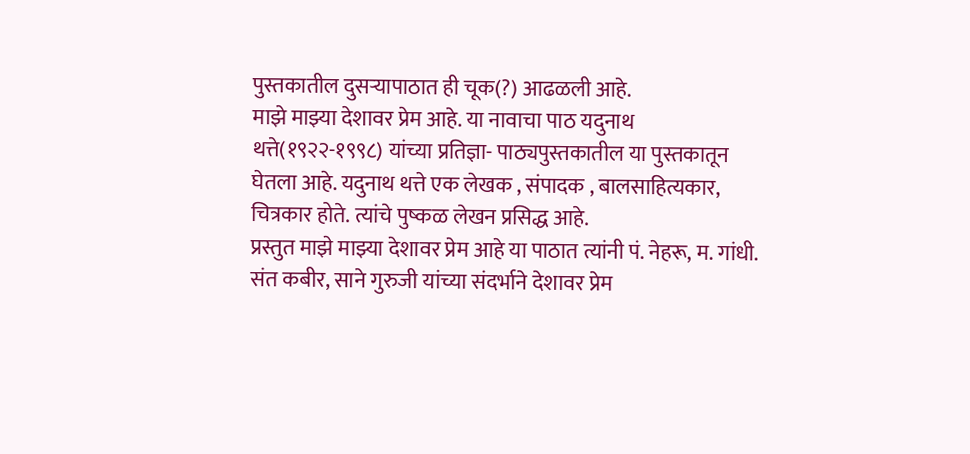पुस्तकातील दुसऱ्यापाठात ही चूक(?) आढळली आहे.
माझे माझ्या देशावर प्रेम आहे. या नावाचा पाठ यदुनाथ थत्ते(१९२२-१९९८) यांच्या प्रतिज्ञा- पाठ्यपुस्तकातील या पुस्तकातून घेतला आहे. यदुनाथ थत्ते एक लेखक , संपादक , बालसाहित्यकार, चित्रकार होते. त्यांचे पुष्कळ लेखन प्रसिद्ध आहे.
प्रस्तुत माझे माझ्या देशावर प्रेम आहे या पाठात त्यांनी पं. नेहरू, म. गांधी. संत कबीर, साने गुरुजी यांच्या संदर्भाने देशावर प्रेम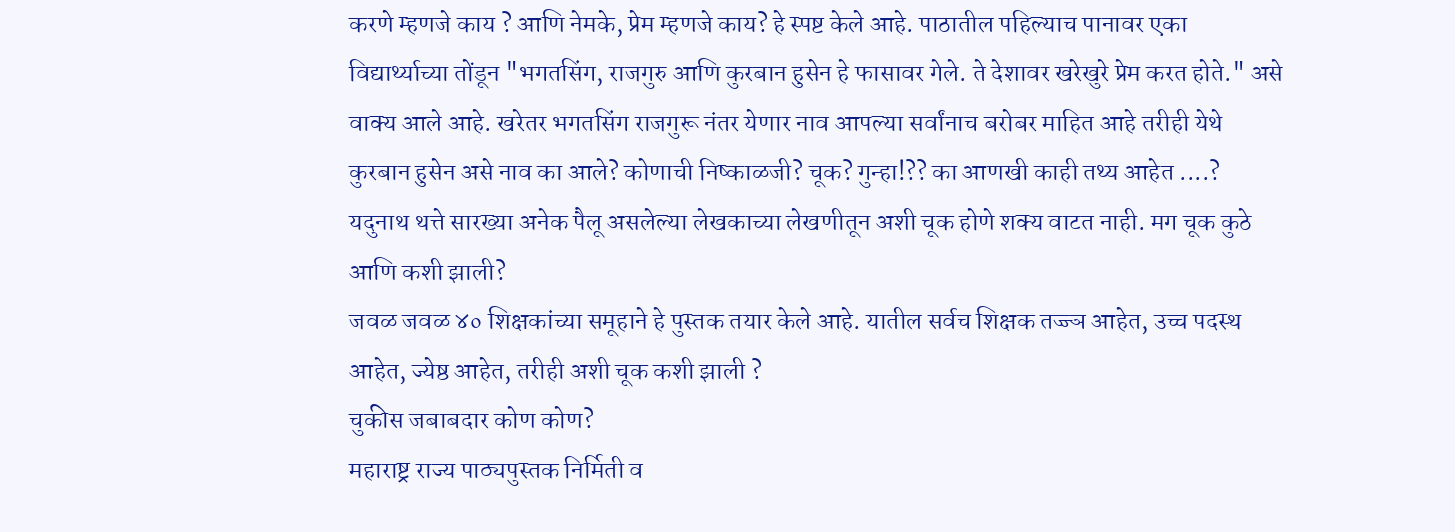करणे म्हणजे काय ? आणि नेमके, प्रेम म्हणजे काय? हे स्पष्ट केले आहे. पाठातील पहिल्याच पानावर एका विद्यार्थ्याच्या तोंडून "भगतसिंग, राजगुरु आणि कुरबान हुसेन हे फासावर गेले. ते देशावर खरेखुरे प्रेम करत होते." असे वाक्य आले आहे. खरेतर भगतसिंग राजगुरू नंतर येणार नाव आपल्या सर्वांनाच बरोबर माहित आहे तरीही येथे कुरबान हुसेन असे नाव का आले? कोणाची निष्काळजी? चूक? गुन्हा!?? का आणखी काही तथ्य आहेत ....?
यदुनाथ थत्ते सारख्या अनेक पैलू असलेल्या लेखकाच्या लेखणीतून अशी चूक होणे शक्य वाटत नाही. मग चूक कुठे आणि कशी झाली?
जवळ जवळ ४० शिक्षकांच्या समूहाने हे पुस्तक तयार केले आहे. यातील सर्वच शिक्षक तज्ज्ञ आहेत, उच्च पदस्थ आहेत, ज्येष्ठ आहेत, तरीही अशी चूक कशी झाली ?
चुकीस जबाबदार कोण कोण?
महाराष्ट्र राज्य पाठ्यपुस्तक निर्मिती व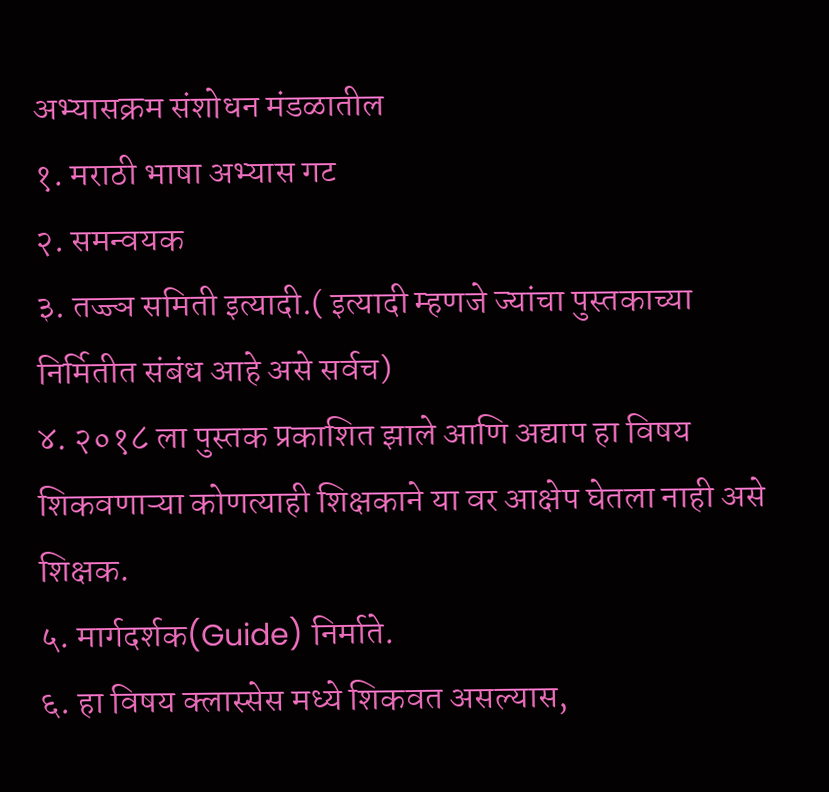अभ्यासक्रम संशोधन मंडळातील
१. मराठी भाषा अभ्यास गट
२. समन्वयक
३. तज्ज्ञ समिती इत्यादी.( इत्यादी म्हणजे ज्यांचा पुस्तकाच्या निर्मितीत संबंध आहे असे सर्वच)
४. २०१८ ला पुस्तक प्रकाशित झाले आणि अद्याप हा विषय शिकवणाऱ्या कोणत्याही शिक्षकाने या वर आक्षेप घेतला नाही असे शिक्षक.
५. मार्गदर्शक(Guide) निर्माते.
६. हा विषय क्लास्सेस मध्ये शिकवत असल्यास,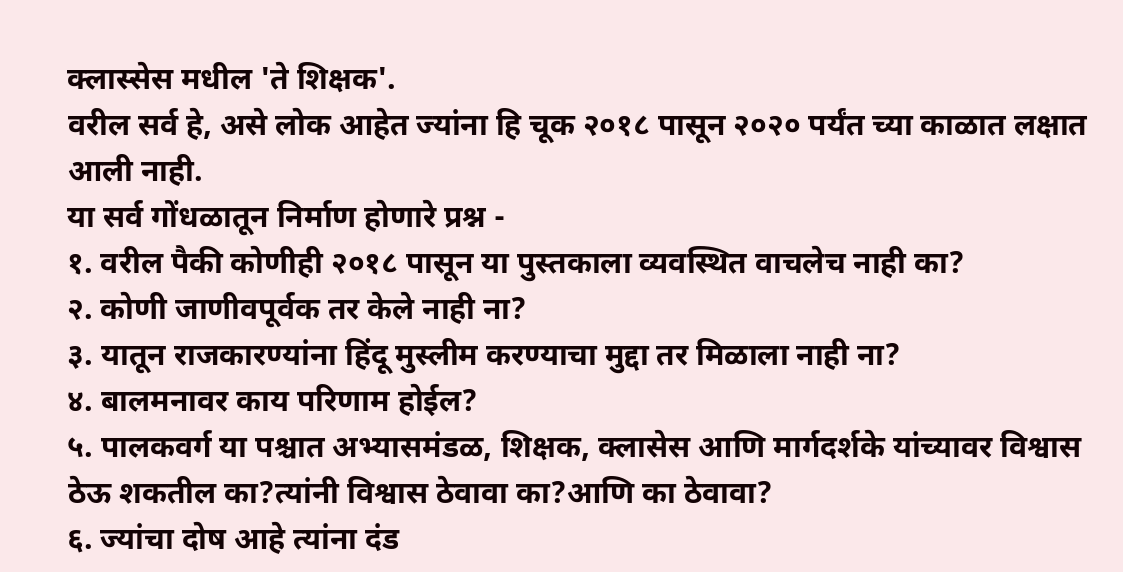क्लास्सेस मधील 'ते शिक्षक'.
वरील सर्व हे, असे लोक आहेत ज्यांना हि चूक २०१८ पासून २०२० पर्यंत च्या काळात लक्षात आली नाही.
या सर्व गोंधळातून निर्माण होणारे प्रश्न -
१. वरील पैकी कोणीही २०१८ पासून या पुस्तकाला व्यवस्थित वाचलेच नाही का?
२. कोणी जाणीवपूर्वक तर केले नाही ना?
३. यातून राजकारण्यांना हिंदू मुस्लीम करण्याचा मुद्दा तर मिळाला नाही ना?
४. बालमनावर काय परिणाम होईल?
५. पालकवर्ग या पश्चात अभ्यासमंडळ, शिक्षक, क्लासेस आणि मार्गदर्शके यांच्यावर विश्वास ठेऊ शकतील का?त्यांनी विश्वास ठेवावा का?आणि का ठेवावा?
६. ज्यांचा दोष आहे त्यांना दंड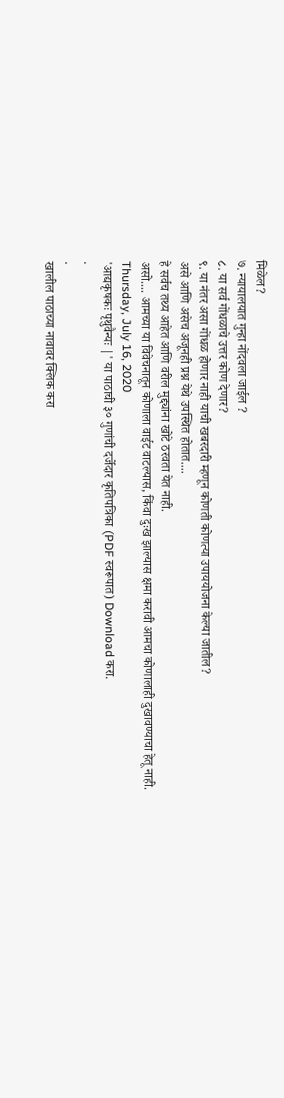मिळेल?
७. न्यायालयात गुन्हा नोंदवला जाईल ?
८. या सर्व गोंधळाचे उत्तर कोण देणार?
९. या नंतर असा गोंधळ होणार नाही याची खबरदारी म्हणून कोणती कोणत्या उपाययोजना केल्या जातील?
असे आणि असेच अजूनही प्रश्न येथे उपस्थित होतात....
हे सर्वच तथ्य आहेत आणि वरील मुद्द्यांना खोटे ठरवता येत नाही.
असो.... आमच्या या विवेचनातून कोणाला वाईट वाटल्यास, किंवा दुःख झाल्यास क्षमा करावी आमचा कोणालाही दुखावण्याचा हेतू नाही.
Thursday, July 16, 2020
'आद्यकृषकः पृथुवैन्यः |' या पाठाची ३० गुणांची दर्जेदार कृतिपत्रिका (PDF स्वरूपात) Download करा.
.
.
खालील पाठाच्या नावावर क्लिक करा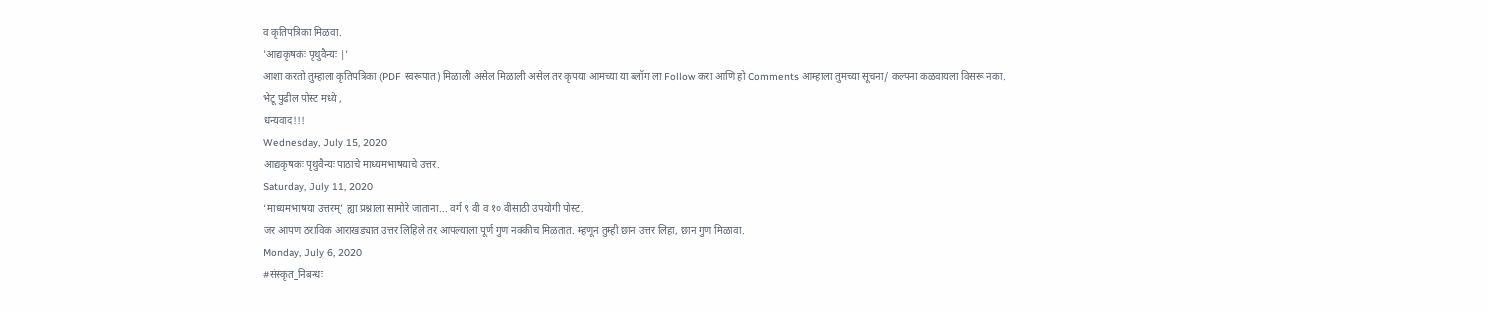व कृतिपत्रिका मिळवा.
'आद्यकृषकः पृथुवैन्यः |'
आशा करतो तुम्हाला कृतिपत्रिका (PDF स्वरूपात) मिळाली असेल मिळाली असेल तर कृपया आमच्या या ब्लॉग ला Follow करा आणि हो Comments आम्हाला तुमच्या सूचना/ कल्पना कळवायला विसरू नका.
भेटू पुढील पोस्ट मध्ये ,
धन्यवाद!!!
Wednesday, July 15, 2020
आद्यकृषकः पृथुवैन्यः पाठाचे माध्यमभाषयाचे उत्तर.
Saturday, July 11, 2020
‘माध्यमभाषया उत्तरम्’ ह्या प्रश्नाला सामोरे जाताना... वर्ग ९ वी व १० वीसाठी उपयोगी पोस्ट.
जर आपण ठराविक आराखड्यात उत्तर लिहिले तर आपल्याला पूर्ण गुण नक्कीच मिळतात. म्हणून तुम्ही छान उत्तर लिहा, छान गुण मिळावा.
Monday, July 6, 2020
#संस्कृत_निबन्धः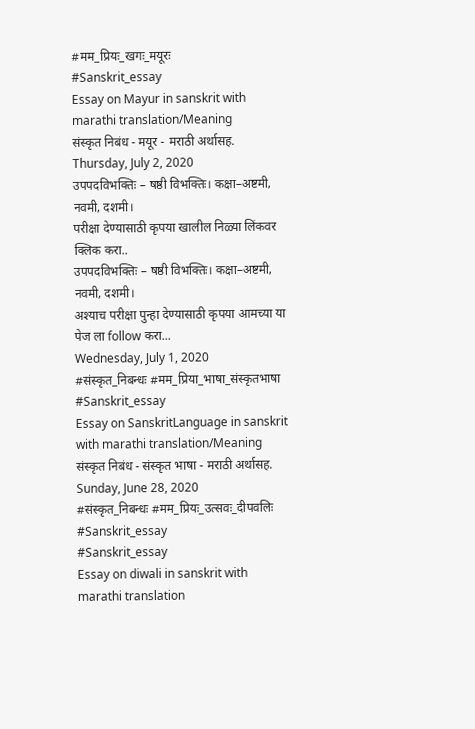#मम_प्रियः_खगः_मयूरः
#Sanskrit_essay
Essay on Mayur in sanskrit with marathi translation/Meaning
संस्कृत निबंध - मयूर - मराठी अर्थासह.
Thursday, July 2, 2020
उपपदविभक्तिः – षष्ठी विभक्तिः। कक्षा–अष्टमी‚ नवमी‚ दशमी।
परीक्षा देण्यासाठी कृपया खालील निळ्या लिंकवर क्लिक करा..
उपपदविभक्तिः – षष्ठी विभक्तिः। कक्षा–अष्टमी‚ नवमी‚ दशमी।
अश्याच परीक्षा पुन्हा देण्यासाठी कृपया आमच्या या पेज ला follow करा...
Wednesday, July 1, 2020
#संस्कृत_निबन्धः #मम_प्रिया_भाषा_संस्कृतभाषा
#Sanskrit_essay
Essay on SanskritLanguage in sanskrit with marathi translation/Meaning
संस्कृत निबंध - संस्कृत भाषा - मराठी अर्थासह.
Sunday, June 28, 2020
#संस्कृत_निबन्धः #मम_प्रियः_उत्सवः_दीपवलिः #Sanskrit_essay
#Sanskrit_essay
Essay on diwali in sanskrit with marathi translation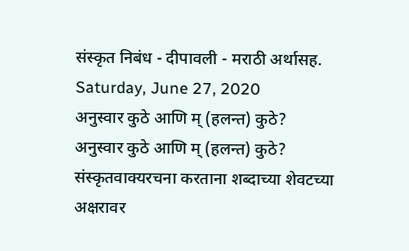संस्कृत निबंध - दीपावली - मराठी अर्थासह.
Saturday, June 27, 2020
अनुस्वार कुठे आणि म् (हलन्त) कुठे?
अनुस्वार कुठे आणि म् (हलन्त) कुठे?
संस्कृतवाक्यरचना करताना शब्दाच्या शेवटच्या अक्षरावर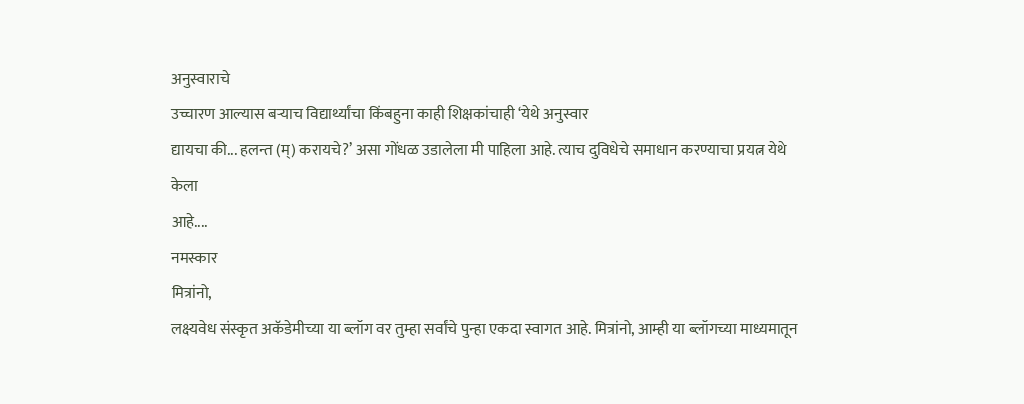अनुस्वाराचे
उच्चारण आल्यास बऱ्याच विद्यार्थ्यांचा किंबहुना काही शिक्षकांचाही ‘येथे अनुस्वार
द्यायचा की... हलन्त (म्) करायचे?’ असा गोंधळ उडालेला मी पाहिला आहे. त्याच दुविधेचे समाधान करण्याचा प्रयत्न येथे केला
आहे....
नमस्कार
मित्रांनो,
लक्ष्यवेध संस्कृत अकॅडेमीच्या या ब्लॉग वर तुम्हा सर्वांचे पुन्हा एकदा स्वागत आहे. मित्रांनो, आम्ही या ब्लॉगच्या माध्यमातून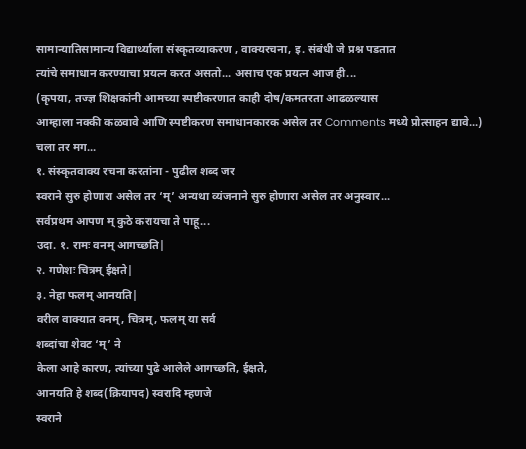सामान्यातिसामान्य विद्यार्थ्याला संस्कृतव्याकरण , वाक्यरचना, इ. संबंधी जे प्रश्न पडतात
त्यांचे समाधान करण्याचा प्रयत्न करत असतो... असाच एक प्रयत्न आज ही...
(कृपया, तज्ज्ञ शिक्षकांनी आमच्या स्पष्टीकरणात काही दोष/कमतरता आढळल्यास
आम्हाला नक्की कळवावे आणि स्पष्टीकरण समाधानकारक असेल तर Comments मध्ये प्रोत्साहन द्यावे...)
चला तर मग...
१. संस्कृतवाक्य रचना करतांना - पुढील शब्द जर
स्वराने सुरु होणारा असेल तर ‘म्’ अन्यथा व्यंजनाने सुरु होणारा असेल तर अनुस्वार...
सर्वप्रथम आपण म् कुठे करायचा ते पाहू...
उदा. १. रामः वनम् आगच्छति|
२. गणेशः चित्रम् ईक्षते|
३. नेहा फलम् आनयति|
वरील वाक्यात वनम्, चित्रम्, फलम् या सर्व
शब्दांचा शेवट ‘म्’ ने
केला आहे कारण, त्यांच्या पुढे आलेले आगच्छति, ईक्षते,
आनयति हे शब्द(क्रियापद) स्वरादि म्हणजे
स्वराने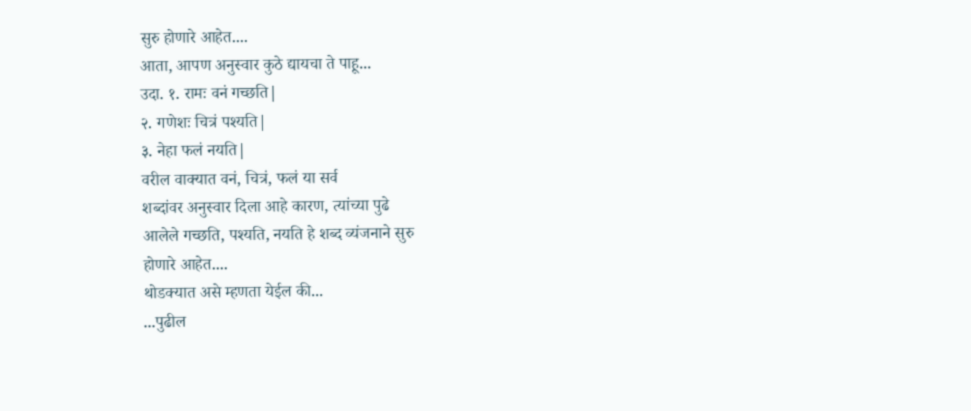सुरु होणारे आहेत....
आता, आपण अनुस्वार कुठे द्यायचा ते पाहू...
उदा. १. रामः वनं गच्छति|
२. गणेशः चित्रं पश्यति|
३. नेहा फलं नयति|
वरील वाक्यात वनं, चित्रं, फलं या सर्व
शब्दांवर अनुस्वार दिला आहे कारण, त्यांच्या पुढे
आलेले गच्छति, पश्यति, नयति हे शब्द व्यंजनाने सुरु
होणारे आहेत....
थोडक्यात असे म्हणता येईल की...
...पुढील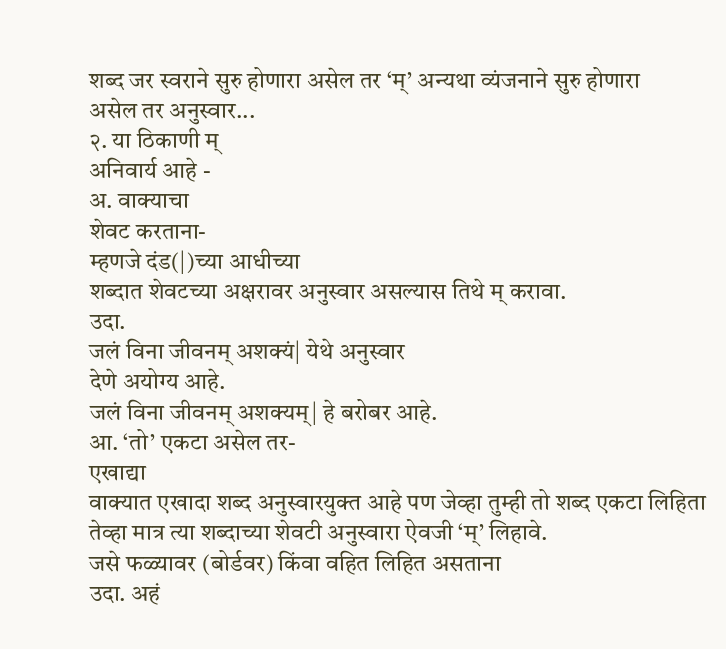शब्द जर स्वराने सुरु होणारा असेल तर ‘म्’ अन्यथा व्यंजनाने सुरु होणारा
असेल तर अनुस्वार...
२. या ठिकाणी म्
अनिवार्य आहे -
अ. वाक्याचा
शेवट करताना-
म्हणजे दंड(|)च्या आधीच्या
शब्दात शेवटच्या अक्षरावर अनुस्वार असल्यास तिथे म् करावा.
उदा.
जलं विना जीवनम् अशक्यं| येथे अनुस्वार
देणे अयोग्य आहे.
जलं विना जीवनम् अशक्यम्| हे बरोबर आहे.
आ. ‘तो’ एकटा असेल तर-
एखाद्या
वाक्यात एखादा शब्द अनुस्वारयुक्त आहे पण जेव्हा तुम्ही तो शब्द एकटा लिहिता
तेव्हा मात्र त्या शब्दाच्या शेवटी अनुस्वारा ऐवजी ‘म्’ लिहावे.
जसे फळ्यावर (बोर्डवर) किंवा वहित लिहित असताना
उदा. अहं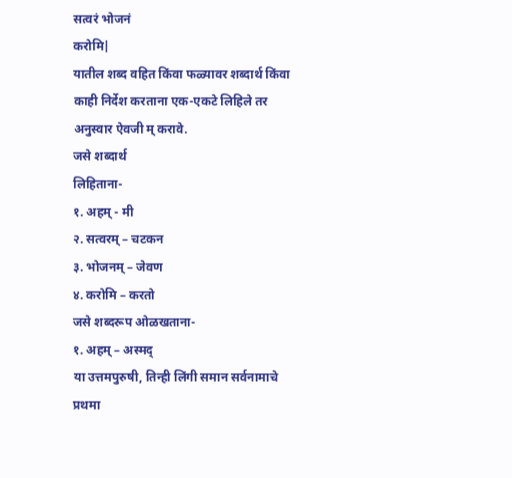सत्वरं भोजनं
करोमि|
यातील शब्द वहित किंवा फळ्यावर शब्दार्थ किंवा काही निर्देश करताना एक-एकटे लिहिले तर अनुस्वार ऐवजी म् करावे.
जसे शब्दार्थ
लिहिताना-
१. अहम् - मी
२. सत्वरम् – चटकन
३. भोजनम् – जेवण
४. करोमि – करतो
जसे शब्दरूप ओळखताना-
१. अहम् – अस्मद्
या उत्तमपुरुषी, तिन्ही लिंगी समान सर्वनामाचे प्रथमा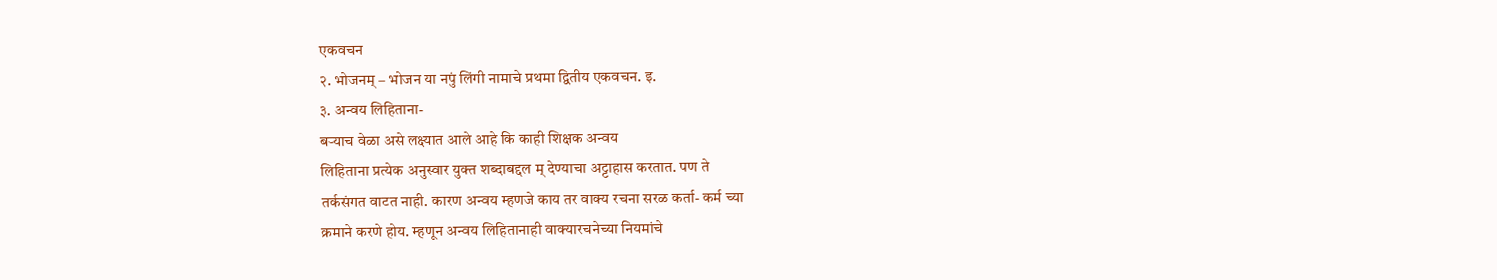एकवचन
२. भोजनम् – भोजन या नपुं लिंगी नामाचे प्रथमा द्वितीय एकवचन. इ.
३. अन्वय लिहिताना-
बऱ्याच वेळा असे लक्ष्यात आले आहे कि काही शिक्षक अन्वय
लिहिताना प्रत्येक अनुस्वार युक्त शब्दाबद्दल म् देण्याचा अट्टाहास करतात. पण ते
तर्कसंगत वाटत नाही. कारण अन्वय म्हणजे काय तर वाक्य रचना सरळ कर्ता- कर्म च्या
क्रमाने करणे होय. म्हणून अन्वय लिहितानाही वाक्यारचनेच्या नियमांचे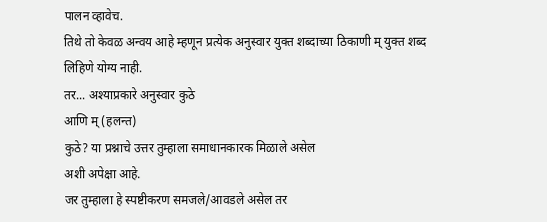पालन व्हावेच.
तिथे तो केवळ अन्वय आहे म्हणून प्रत्येक अनुस्वार युक्त शब्दाच्या ठिकाणी म् युक्त शब्द
लिहिणे योग्य नाही.
तर... अश्याप्रकारे अनुस्वार कुठे
आणि म् (हलन्त)
कुठे? या प्रश्नाचे उत्तर तुम्हाला समाधानकारक मिळाले असेल
अशी अपेक्षा आहे.
जर तुम्हाला हे स्पष्टीकरण समजले/आवडले असेल तर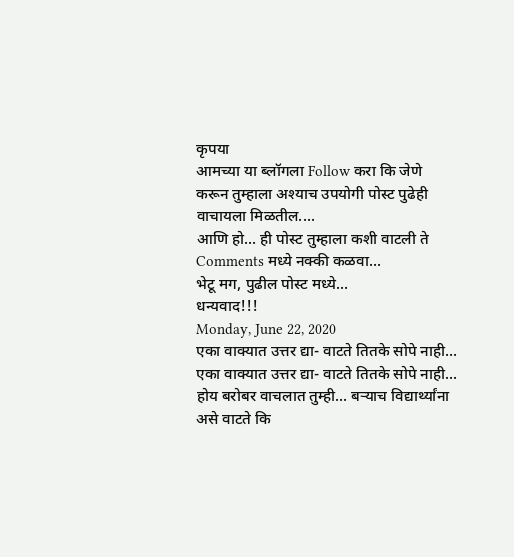कृपया
आमच्या या ब्लॉगला Follow करा कि जेणे
करून तुम्हाला अश्याच उपयोगी पोस्ट पुढेही वाचायला मिळतील....
आणि हो... ही पोस्ट तुम्हाला कशी वाटली ते Comments मध्ये नक्की कळवा...
भेटू मग, पुढील पोस्ट मध्ये...
धन्यवाद!!!
Monday, June 22, 2020
एका वाक्यात उत्तर द्या- वाटते तितके सोपे नाही...
एका वाक्यात उत्तर द्या- वाटते तितके सोपे नाही...
होय बरोबर वाचलात तुम्ही... बऱ्याच विद्यार्थ्यांना असे वाटते कि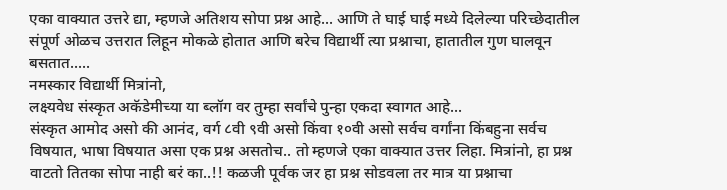एका वाक्यात उत्तरे द्या, म्हणजे अतिशय सोपा प्रश्न आहे... आणि ते घाई घाई मध्ये दिलेल्या परिच्छेदातील संपूर्ण ओळच उत्तरात लिहून मोकळे होतात आणि बरेच विद्यार्थी त्या प्रश्नाचा, हातातील गुण घालवून बसतात.....
नमस्कार विद्यार्थी मित्रांनो,
लक्ष्यवेध संस्कृत अकॅडेमीच्या या ब्लॉग वर तुम्हा सर्वांचे पुन्हा एकदा स्वागत आहे...
संस्कृत आमोद असो की आनंद, वर्ग ८वी ९वी असो किंवा १०वी असो सर्वच वर्गांना किंबहुना सर्वच विषयात, भाषा विषयात असा एक प्रश्न असतोच.. तो म्हणजे एका वाक्यात उत्तर लिहा. मित्रांनो, हा प्रश्न वाटतो तितका सोपा नाही बरं का..!! कळजी पूर्वक जर हा प्रश्न सोडवला तर मात्र या प्रश्नाचा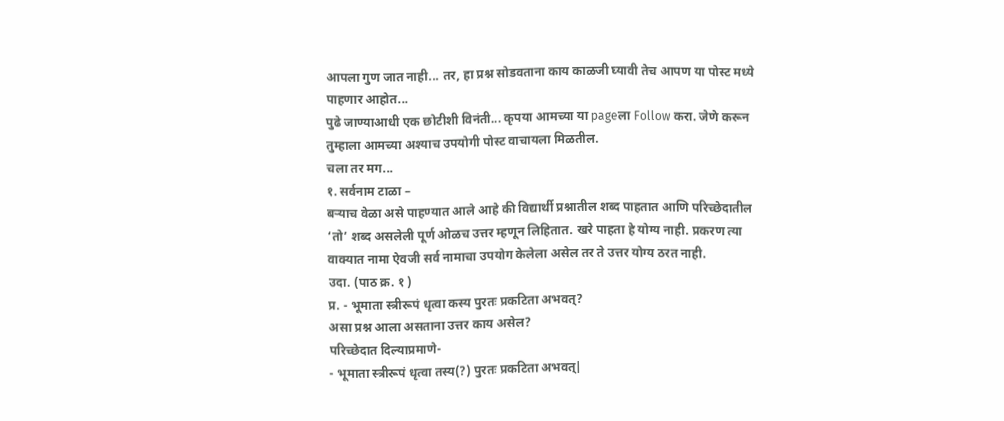आपला गुण जात नाही... तर, हा प्रश्न सोडवताना काय काळजी घ्यावी तेच आपण या पोस्ट मध्ये पाहणार आहोत...
पुढे जाण्याआधी एक छोटीशी विनंती... कृपया आमच्या या pageला Follow करा. जेणे करून तुम्हाला आमच्या अश्याच उपयोगी पोस्ट वाचायला मिळतील.
चला तर मग...
१. सर्वनाम टाळा –
बऱ्याच वेळा असे पाहण्यात आले आहे की विद्यार्थी प्रश्नातील शब्द पाहतात आणि परिच्छेदातील ‘तो’ शब्द असलेली पूर्ण ओळच उत्तर म्हणून लिहितात. खरे पाहता हे योग्य नाही. प्रकरण त्या वाक्यात नामा ऐवजी सर्व नामाचा उपयोग केलेला असेल तर ते उत्तर योग्य ठरत नाही.
उदा. (पाठ क्र. १ )
प्र. - भूमाता स्त्रीरूपं धृत्वा कस्य पुरतः प्रकटिता अभवत्?
असा प्रश्न आला असताना उत्तर काय असेल?
परिच्छेदात दिल्याप्रमाणे-
- भूमाता स्त्रीरूपं धृत्वा तस्य(?) पुरतः प्रकटिता अभवत्|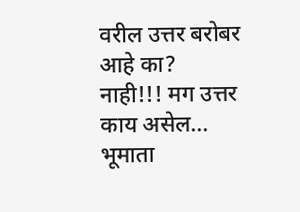वरील उत्तर बरोबर आहे का?
नाही!!! मग उत्तर काय असेल...
भूमाता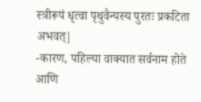स्त्रीरूपं धृत्वा पृथुवैन्यस्य पुरतः प्रकटिता अभवत्|
-कारण, पहिल्या वाक्यात सर्वनाम होते आणि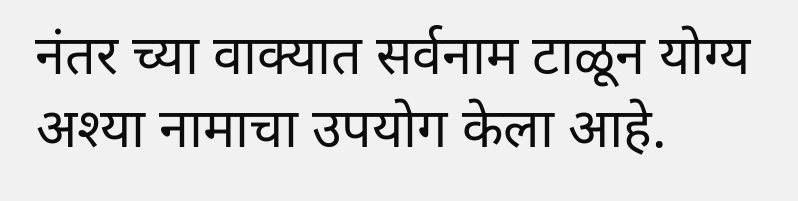नंतर च्या वाक्यात सर्वनाम टाळून योग्य अश्या नामाचा उपयोग केला आहे.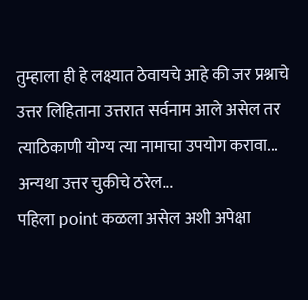तुम्हाला ही हे लक्ष्यात ठेवायचे आहे की जर प्रश्नाचे उत्तर लिहिताना उत्तरात सर्वनाम आले असेल तर त्याठिकाणी योग्य त्या नामाचा उपयोग करावा... अन्यथा उत्तर चुकीचे ठरेल...
पहिला point कळला असेल अशी अपेक्षा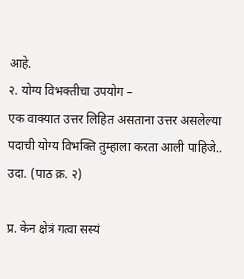आहे.
२. योग्य विभक्तीचा उपयोग –
एक वाक्यात उत्तर लिहित असताना उत्तर असलेल्या पदाची योग्य विभक्ति तुम्हाला करता आली पाहिजे..
उदा. (पाठ क्र. २)

प्र. केन क्षेत्रं गत्वा सस्यं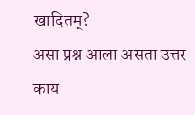खादितम्?
असा प्रश्न आला असता उत्तर काय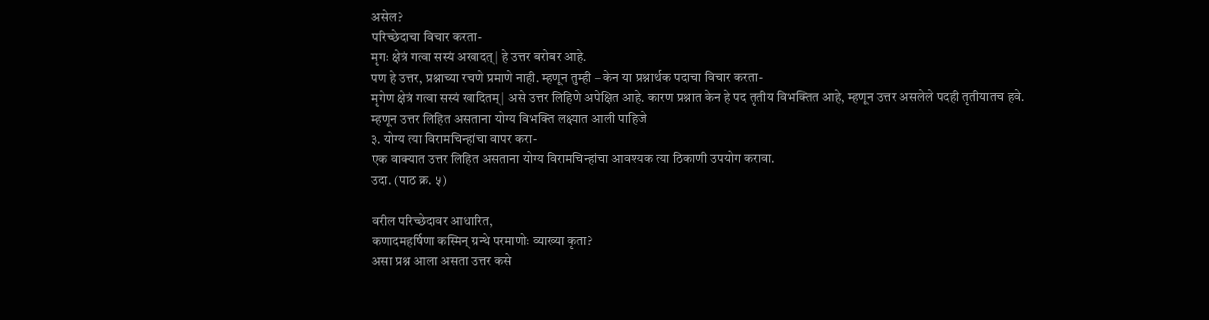असेल?
परिच्छेदाचा विचार करता-
मृगः क्षेत्रं गत्वा सस्यं अखादत्| हे उत्तर बरोबर आहे.
पण हे उत्तर, प्रश्नाच्या रचणे प्रमाणे नाही. म्हणून तुम्ही – केन या प्रश्नार्थक पदाचा विचार करता-
मृगेण क्षेत्रं गत्वा सस्यं खादितम्| असे उत्तर लिहिणे अपेक्षित आहे. कारण प्रश्नात केन हे पद तृतीय विभक्तित आहे, म्हणून उत्तर असलेले पदही तृतीयातच हवे. म्हणून उत्तर लिहित असताना योग्य विभक्ति लक्ष्यात आली पाहिजे
३. योग्य त्या विरामचिन्हांचा वापर करा-
एक वाक्यात उत्तर लिहित असताना योग्य विरामचिन्हांचा आवश्यक त्या ठिकाणी उपयोग करावा.
उदा. (पाठ क्र. ५)

वरील परिच्छेदावर आधारित,
कणादमहर्षिणा कस्मिन् ग्रन्थे परमाणोः व्याख्या कृता?
असा प्रश्न आला असता उत्तर कसे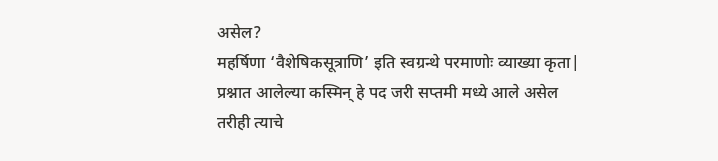असेल?
महर्षिणा ‘वैशेषिकसूत्राणि’ इति स्वग्रन्थे परमाणोः व्याख्या कृता|
प्रश्नात आलेल्या कस्मिन् हे पद जरी सप्तमी मध्ये आले असेल तरीही त्याचे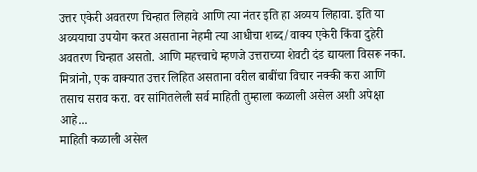उत्तर एकेरी अवतरण चिन्हात लिहावे आणि त्या नंतर इति हा अव्यय लिहावा. इति या अव्ययाचा उपयोग करत असताना नेहमी त्या आधीचा शब्द/वाक्य एकेरी किंवा दुहेरी अवतरण चिन्हात असतो. आणि महत्त्वाचे म्हणजे उत्तराच्या शेवटी दंड द्यायला विसरू नका.
मित्रांनो, एक वाक्यात उत्तर लिहित असताना वरील बाबींचा विचार नक्की करा आणि तसाच सराव करा. वर सांगितलेली सर्व माहिती तुम्हाला कळाली असेल अशी अपेक्षा आहे...
माहिती कळाली असेल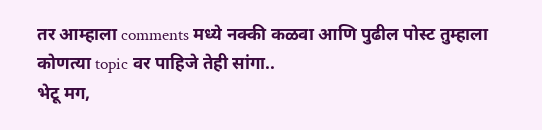तर आम्हाला comments मध्ये नक्की कळवा आणि पुढील पोस्ट तुम्हाला कोणत्या topic वर पाहिजे तेही सांगा..
भेटू मग,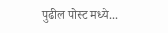पुढील पोस्ट मध्ये...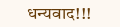धन्यवाद!!!